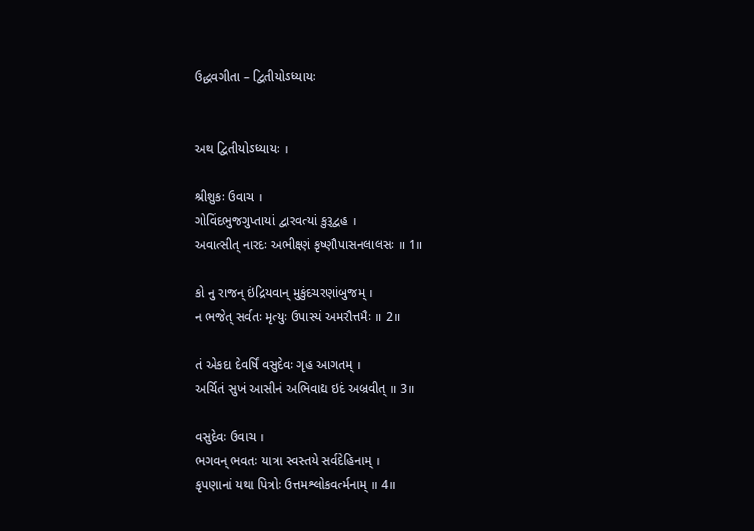ઉદ્ધવગીતા – દ્વિતીયોઽધ્યાયઃ


અથ દ્વિતીયોઽધ્યાયઃ ।

શ્રીશુકઃ ઉવાચ ।
ગોવિંદભુજગુપ્તાયાં દ્વારવત્યાં કુરૂદ્વહ ।
અવાત્સીત્ નારદઃ અભીક્ષ્ણં કૃષ્ણૌપાસનલાલસઃ ॥ 1॥

કો નુ રાજન્ ઇંદ્રિયવાન્ મુકુંદચરણાંબુજમ્ ।
ન ભજેત્ સર્વતઃ મૃત્યુઃ ઉપાસ્યં અમરૌત્તમૈઃ ॥ 2॥

તં એકદા દેવર્ષિં વસુદેવઃ ગૃહ આગતમ્ ।
અર્ચિતં સુખં આસીનં અભિવાદ્ય ઇદં અબ્રવીત્ ॥ 3॥

વસુદેવઃ ઉવાચ ।
ભગવન્ ભવતઃ યાત્રા સ્વસ્તયે સર્વદેહિનામ્ ।
કૃપણાનાં યથા પિત્રોઃ ઉત્તમશ્લોકવર્ત્મનામ્ ॥ 4॥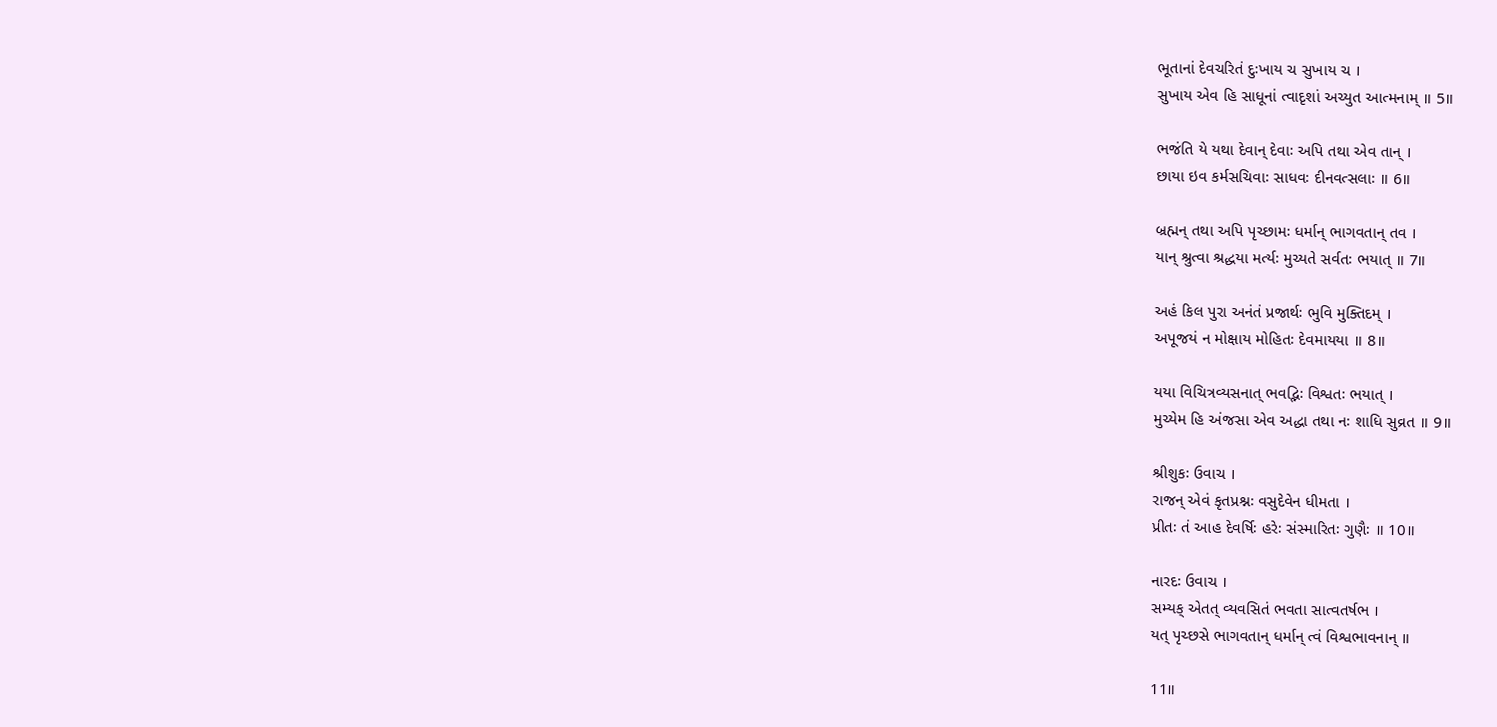ભૂતાનાં દેવચરિતં દુઃખાય ચ સુખાય ચ ।
સુખાય એવ હિ સાધૂનાં ત્વાદૃશાં અચ્યુત આત્મનામ્ ॥ 5॥

ભજંતિ યે યથા દેવાન્ દેવાઃ અપિ તથા એવ તાન્ ।
છાયા ઇવ કર્મસચિવાઃ સાધવઃ દીનવત્સલાઃ ॥ 6॥

બ્રહ્મન્ તથા અપિ પૃચ્છામઃ ધર્માન્ ભાગવતાન્ તવ ।
યાન્ શ્રુત્વા શ્રદ્ધયા મર્ત્યઃ મુચ્યતે સર્વતઃ ભયાત્ ॥ 7॥

અહં કિલ પુરા અનંતં પ્રજાર્થઃ ભુવિ મુક્તિદમ્ ।
અપૂજયં ન મોક્ષાય મોહિતઃ દેવમાયયા ॥ 8॥

યયા વિચિત્રવ્યસનાત્ ભવદ્ભિઃ વિશ્વતઃ ભયાત્ ।
મુચ્યેમ હિ અંજસા એવ અદ્ધા તથા નઃ શાધિ સુવ્રત ॥ 9॥

શ્રીશુકઃ ઉવાચ ।
રાજન્ એવં કૃતપ્રશ્નઃ વસુદેવેન ધીમતા ।
પ્રીતઃ તં આહ દેવર્ષિઃ હરેઃ સંસ્મારિતઃ ગુણૈઃ ॥ 10॥

નારદઃ ઉવાચ ।
સમ્યક્ એતત્ વ્યવસિતં ભવતા સાત્વતર્ષભ ।
યત્ પૃચ્છસે ભાગવતાન્ ધર્માન્ ત્વં વિશ્વભાવનાન્ ॥

11॥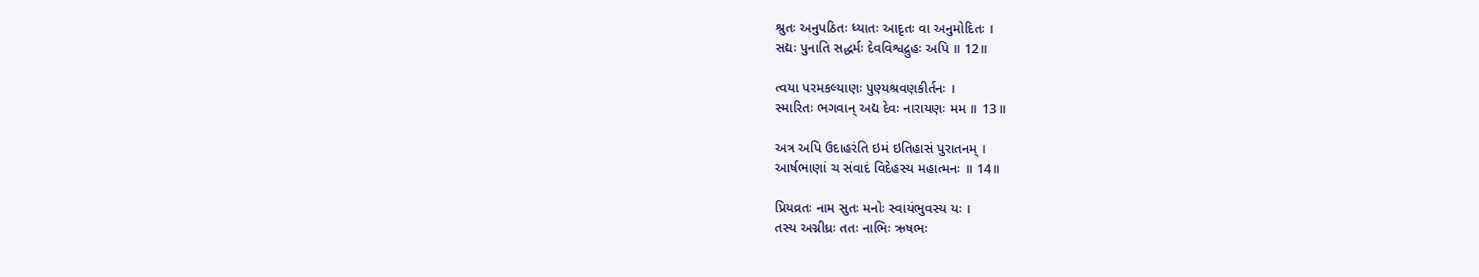શ્રુતઃ અનુપઠિતઃ ધ્યાતઃ આદૃતઃ વા અનુમોદિતઃ ।
સદ્યઃ પુનાતિ સદ્ધર્મઃ દેવવિશ્વદ્રુહઃ અપિ ॥ 12॥

ત્વયા પરમકલ્યાણઃ પુણ્યશ્રવણકીર્તનઃ ।
સ્મારિતઃ ભગવાન્ અદ્ય દેવઃ નારાયણઃ મમ ॥ 13॥

અત્ર અપિ ઉદાહરંતિ ઇમં ઇતિહાસં પુરાતનમ્ ।
આર્ષભાણાં ચ સંવાદં વિદેહસ્ય મહાત્મનઃ ॥ 14॥

પ્રિયવ્રતઃ નામ સુતઃ મનોઃ સ્વાયંભુવસ્ય યઃ ।
તસ્ય અગ્નીધ્રઃ તતઃ નાભિઃ ઋષભઃ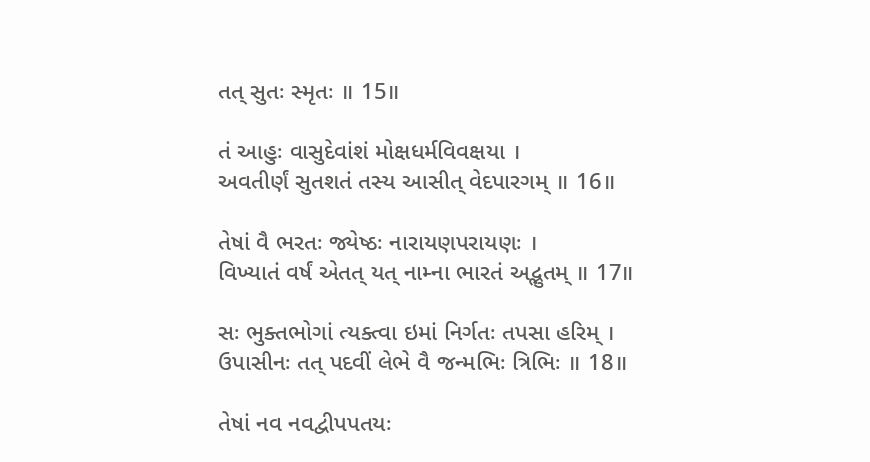તત્ સુતઃ સ્મૃતઃ ॥ 15॥

તં આહુઃ વાસુદેવાંશં મોક્ષધર્મવિવક્ષયા ।
અવતીર્ણં સુતશતં તસ્ય આસીત્ વેદપારગમ્ ॥ 16॥

તેષાં વૈ ભરતઃ જ્યેષ્ઠઃ નારાયણપરાયણઃ ।
વિખ્યાતં વર્ષં એતત્ યત્ નામ્ના ભારતં અદ્ભુતમ્ ॥ 17॥

સઃ ભુક્તભોગાં ત્યક્ત્વા ઇમાં નિર્ગતઃ તપસા હરિમ્ ।
ઉપાસીનઃ તત્ પદવીં લેભે વૈ જન્મભિઃ ત્રિભિઃ ॥ 18॥

તેષાં નવ નવદ્વીપપતયઃ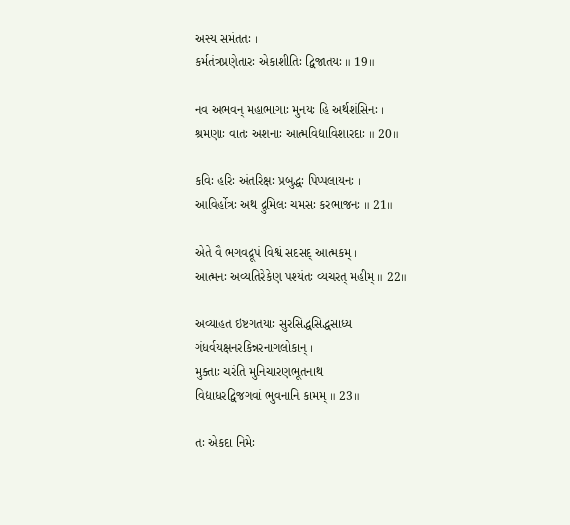અસ્ય સમંતતઃ ।
કર્મતંત્રપ્રણેતારઃ એકાશીતિઃ દ્વિજાતયઃ ॥ 19॥

નવ અભવન્ મહાભાગાઃ મુનયઃ હિ અર્થશંસિનઃ ।
શ્રમણાઃ વાતઃ અશનાઃ આત્મવિદ્યાવિશારદાઃ ॥ 20॥

કવિઃ હરિઃ અંતરિક્ષઃ પ્રબુદ્ધઃ પિપ્પલાયનઃ ।
આવિર્હોત્રઃ અથ દ્રુમિલઃ ચમસઃ કરભાજનઃ ॥ 21॥

એતે વૈ ભગવદ્રૂપં વિશ્વં સદસદ્ આત્મકમ્ ।
આત્મનઃ અવ્યતિરેકેણ પશ્યંતઃ વ્યચરત્ મહીમ્ ॥ 22॥

અવ્યાહત ઇષ્ટગતયાઃ સુરસિદ્ધસિદ્ધસાધ્ય
ગંધર્વયક્ષનરકિન્નરનાગલોકાન્ ।
મુક્તાઃ ચરંતિ મુનિચારણભૂતનાથ
વિદ્યાધરદ્વિજગવાં ભુવનાનિ કામમ્ ॥ 23॥

તઃ એકદા નિમેઃ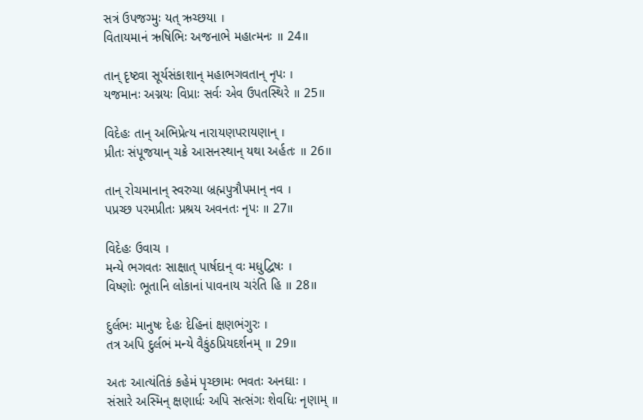સત્રં ઉપજગ્મુઃ યત્ ઋચ્છયા ।
વિતાયમાનં ઋષિભિઃ અજનાભે મહાત્મનઃ ॥ 24॥

તાન્ દૃષ્ટ્વા સૂર્યસંકાશાન્ મહાભગવતાન્ નૃપઃ ।
યજમાનઃ અગ્નયઃ વિપ્રાઃ સર્વઃ એવ ઉપતસ્થિરે ॥ 25॥

વિદેહઃ તાન્ અભિપ્રેત્ય નારાયણપરાયણાન્ ।
પ્રીતઃ સંપૂજયાન્ ચક્રે આસનસ્થાન્ યથા અર્હતઃ ॥ 26॥

તાન્ રોચમાનાન્ સ્વરુચા બ્રહ્મપુત્રૌપમાન્ નવ ।
પપ્રચ્છ પરમપ્રીતઃ પ્રશ્રય અવનતઃ નૃપઃ ॥ 27॥

વિદેહઃ ઉવાચ ।
મન્યે ભગવતઃ સાક્ષાત્ પાર્ષદાન્ વઃ મધુદ્વિષઃ ।
વિષ્ણોઃ ભૂતાનિ લોકાનાં પાવનાય ચરંતિ હિ ॥ 28॥

દુર્લભઃ માનુષઃ દેહઃ દેહિનાં ક્ષણભંગુરઃ ।
તત્ર અપિ દુર્લભં મન્યે વૈકુંઠપ્રિયદર્શનમ્ ॥ 29॥

અતઃ આત્યંતિકં કહેમં પૃચ્છામઃ ભવતઃ અનઘાઃ ।
સંસારે અસ્મિન્ ક્ષણાર્ધઃ અપિ સત્સંગઃ શેવધિઃ નૃણામ્ ॥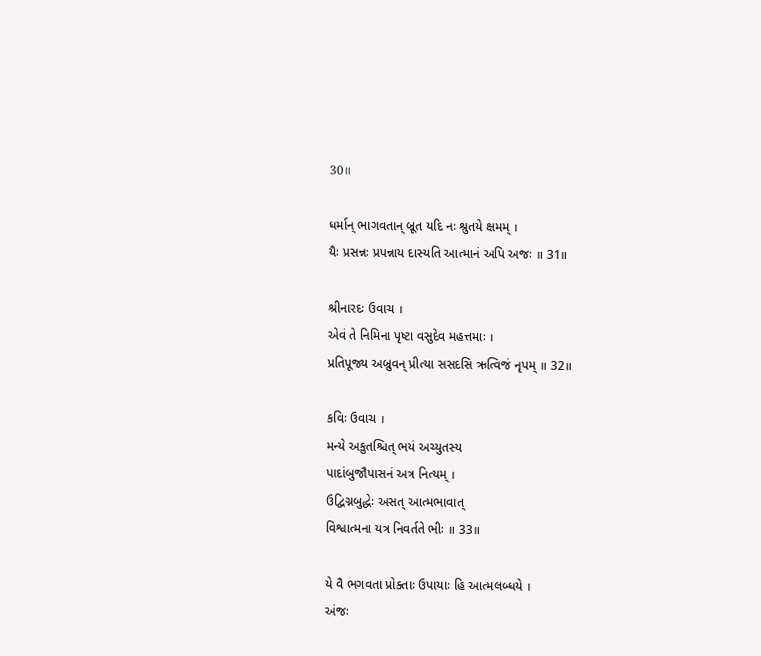30॥

ધર્માન્ ભાગવતાન્ બ્રૂત યદિ નઃ શ્રુતયે ક્ષમમ્ ।
યૈઃ પ્રસન્નઃ પ્રપન્નાય દાસ્યતિ આત્માનં અપિ અજઃ ॥ 31॥

શ્રીનારદઃ ઉવાચ ।
એવં તે નિમિના પૃષ્ટા વસુદેવ મહત્તમાઃ ।
પ્રતિપૂજ્ય અબ્રુવન્ પ્રીત્યા સસદસિ ઋત્વિજં નૃપમ્ ॥ 32॥

કવિઃ ઉવાચ ।
મન્યે અકુતશ્ચિત્ ભયં અચ્યુતસ્ય
પાદાંબુજૌપાસનં અત્ર નિત્યમ્ ।
ઉદ્વિગ્નબુદ્ધેઃ અસત્ આત્મભાવાત્
વિશ્વાત્મના યત્ર નિવર્તતે ભીઃ ॥ 33॥

યે વૈ ભગવતા પ્રોક્તાઃ ઉપાયાઃ હિ આત્મલબ્ધયે ।
અંજઃ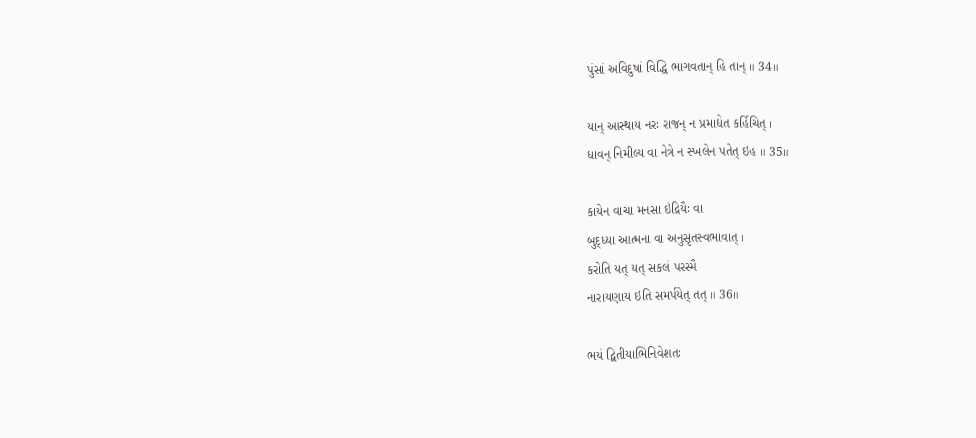પુંસાં અવિદુષાં વિદ્ધિ ભાગવતાન્ હિ તાન્ ॥ 34॥

યાન્ આસ્થાય નરઃ રાજન્ ન પ્રમાદ્યેત કર્હિચિત્ ।
ધાવન્ નિમીલ્ય વા નેત્રે ન સ્ખલેન પતેત્ ઇહ ॥ 35॥

કાયેન વાચા મનસા ઇંદ્રિયૈઃ વા
બુદ્ધ્યા આત્મના વા અનુસૃતસ્વભાવાત્ ।
કરોતિ યત્ યત્ સકલં પરસ્મૈ
નારાયણાય ઇતિ સમર્પયેત્ તત્ ॥ 36॥

ભયં દ્વિતીયાભિનિવેશતઃ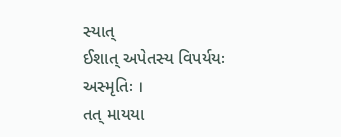સ્યાત્
ઈશાત્ અપેતસ્ય વિપર્યયઃ અસ્મૃતિઃ ।
તત્ માયયા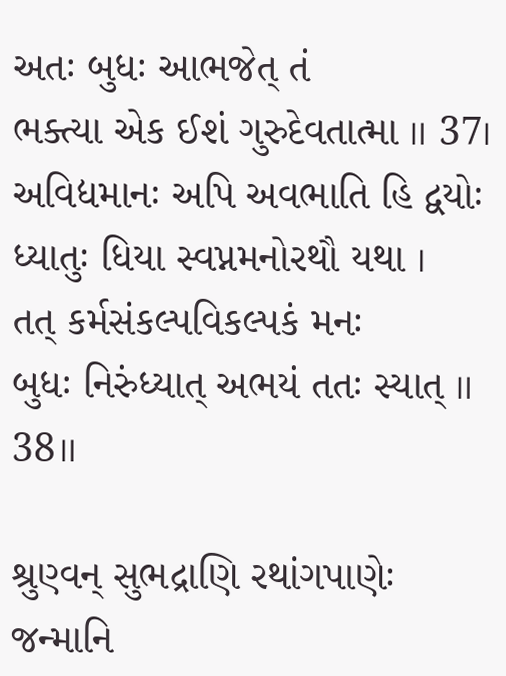અતઃ બુધઃ આભજેત્ તં
ભક્ત્યા એક ઈશં ગુરુદેવતાત્મા ॥ 37।
અવિદ્યમાનઃ અપિ અવભાતિ હિ દ્વયોઃ
ધ્યાતુઃ ધિયા સ્વપ્નમનોરથૌ યથા ।
તત્ કર્મસંકલ્પવિકલ્પકં મનઃ
બુધઃ નિરુંધ્યાત્ અભયં તતઃ સ્યાત્ ॥ 38॥

શ્રુણ્વન્ સુભદ્રાણિ રથાંગપાણેઃ
જન્માનિ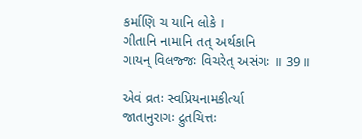કર્માણિ ચ યાનિ લોકે ।
ગીતાનિ નામાનિ તત્ અર્થકાનિ
ગાયન્ વિલજ્જઃ વિચરેત્ અસંગઃ ॥ 39॥

એવં વ્રતઃ સ્વપ્રિયનામકીર્ત્યા
જાતાનુરાગઃ દ્રુતચિત્તઃ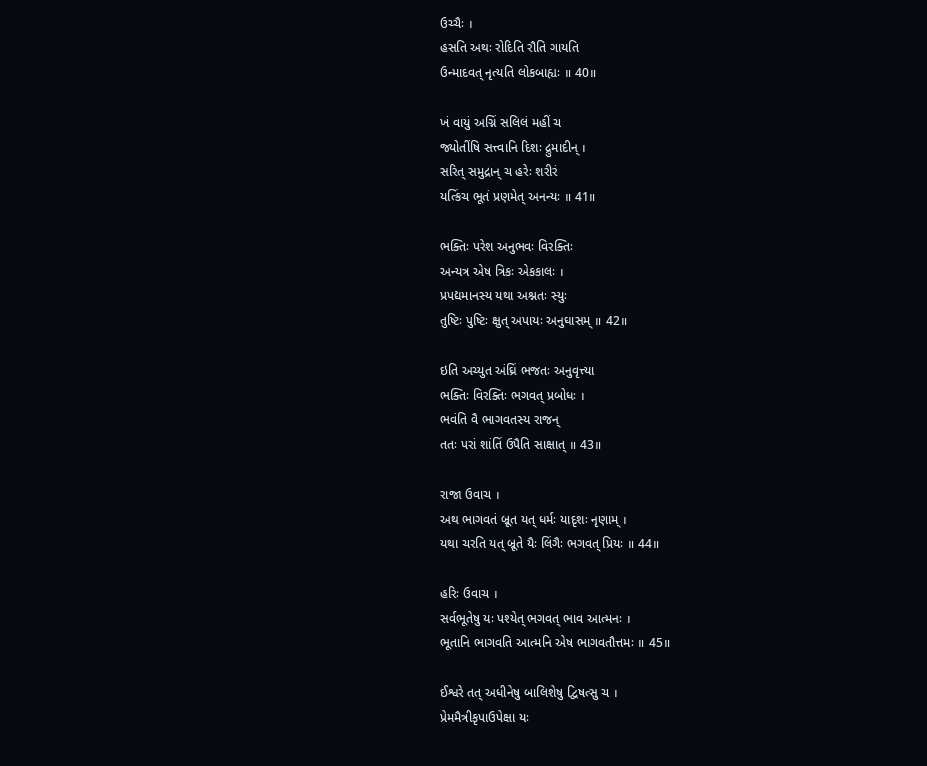ઉચ્ચૈઃ ।
હસતિ અથઃ રોદિતિ રૌતિ ગાયતિ
ઉન્માદવત્ નૃત્યતિ લોકબાહ્યઃ ॥ 40॥

ખં વાયું અગ્નિં સલિલં મહીં ચ
જ્યોતીંષિ સત્ત્વાનિ દિશઃ દ્રુમાદીન્ ।
સરિત્ સમુદ્રાન્ ચ હરેઃ શરીરં
યત્કિંચ ભૂતં પ્રણમેત્ અનન્યઃ ॥ 41॥

ભક્તિઃ પરેશ અનુભવઃ વિરક્તિઃ
અન્યત્ર એષ ત્રિકઃ એકકાલઃ ।
પ્રપદ્યમાનસ્ય યથા અશ્નતઃ સ્યુઃ
તુષ્ટિઃ પુષ્ટિઃ ક્ષુત્ અપાયઃ અનુઘાસમ્ ॥ 42॥

ઇતિ અચ્યુત અંઘ્રિં ભજતઃ અનુવૃત્ત્યા
ભક્તિઃ વિરક્તિઃ ભગવત્ પ્રબોધઃ ।
ભવંતિ વૈ ભાગવતસ્ય રાજન્
તતઃ પરાં શાંતિં ઉપૈતિ સાક્ષાત્ ॥ 43॥

રાજા ઉવાચ ।
અથ ભાગવતં બ્રૂત યત્ ધર્મઃ યાદૃશઃ નૃણામ્ ।
યથા ચરતિ યત્ બ્રૂતે યૈઃ લિંગૈઃ ભગવત્ પ્રિયઃ ॥ 44॥

હરિઃ ઉવાચ ।
સર્વભૂતેષુ યઃ પશ્યેત્ ભગવત્ ભાવ આત્મનઃ ।
ભૂતાનિ ભાગવતિ આત્મનિ એષ ભાગવતૌત્તમઃ ॥ 45॥

ઈશ્વરે તત્ અધીનેષુ બાલિશેષુ દ્વિષત્સુ ચ ।
પ્રેમમૈત્રીકૃપાઉપેક્ષા યઃ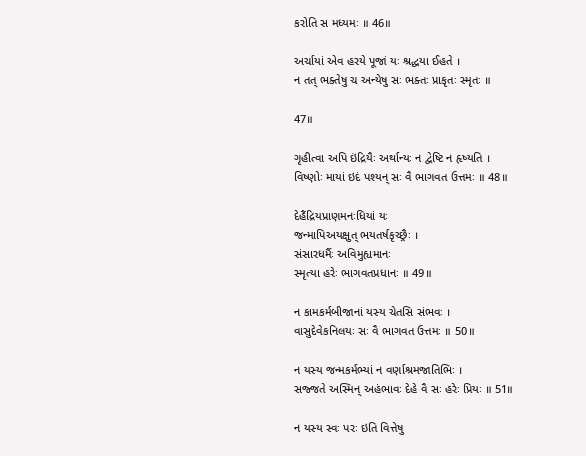કરોતિ સ મધ્યમઃ ॥ 46॥

અર્ચાયાં એવ હરયે પૂજાં યઃ શ્રદ્ધયા ઈહતે ।
ન તત્ ભક્તેષુ ચ અન્યેષુ સઃ ભક્તઃ પ્રાકૃતઃ સ્મૃતઃ ॥

47॥

ગૃહીત્વા અપિ ઇંદ્રિયૈઃ અર્થાન્યઃ ન દ્વેષ્ટિ ન હૃષ્યતિ ।
વિષ્ણોઃ માયાં ઇદં પશ્યન્ સઃ વૈ ભાગવત ઉત્તમઃ ॥ 48॥

દેહૈંદ્રિયપ્રાણમનઃધિયાં યઃ
જન્માપિઅયક્ષુત્ ભયતર્ષકૃચ્છ્રૈઃ ।
સંસારધર્મૈઃ અવિમુહ્યમાનઃ
સ્મૃત્યા હરેઃ ભાગવતપ્રધાનઃ ॥ 49॥

ન કામકર્મબીજાનાં યસ્ય ચેતસિ સંભવઃ ।
વાસુદેવેકનિલયઃ સઃ વૈ ભાગવત ઉત્તમઃ ॥ 50॥

ન યસ્ય જન્મકર્મભ્યાં ન વર્ણાશ્રમજાતિભિઃ ।
સજ્જતે અસ્મિન્ અહંભાવઃ દેહે વૈ સઃ હરેઃ પ્રિયઃ ॥ 51॥

ન યસ્ય સ્વઃ પરઃ ઇતિ વિત્તેષુ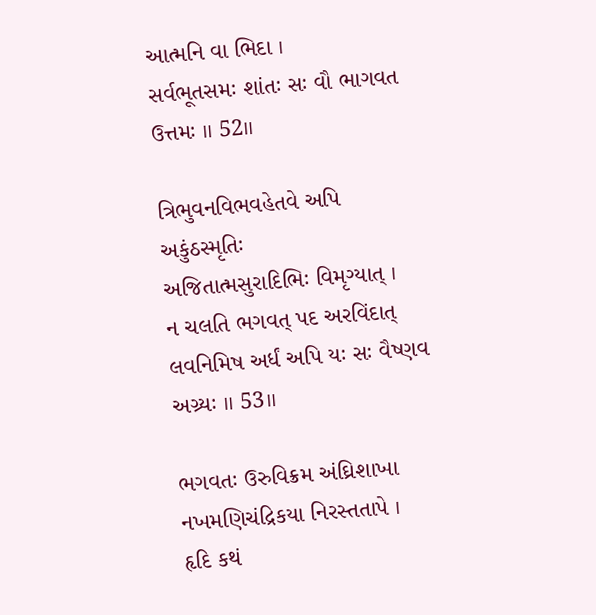આત્મનિ વા ભિદા ।
સર્વભૂતસમઃ શાંતઃ સઃ વૌ ભાગવત ઉત્તમઃ ॥ 52॥

ત્રિભુવનવિભવહેતવે અપિ અકુંઠસ્મૃતિઃ
અજિતાત્મસુરાદિભિઃ વિમૃગ્યાત્ ।
ન ચલતિ ભગવત્ પદ અરવિંદાત્
લવનિમિષ અર્ધં અપિ યઃ સઃ વૈષ્ણવ અગ્ર્યઃ ॥ 53॥

ભગવતઃ ઉરુવિક્રમ અંઘ્રિશાખા
નખમણિચંદ્રિકયા નિરસ્તતાપે ।
હૃદિ કથં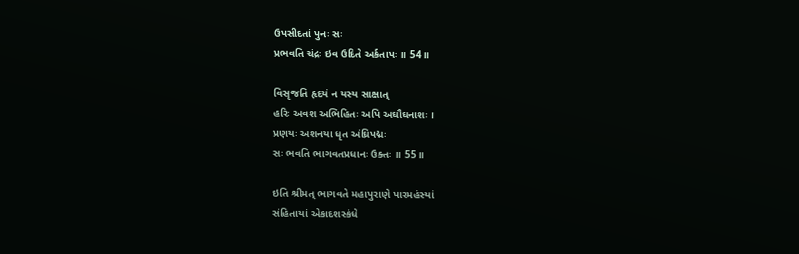ઉપસીદતાં પુનઃ સઃ
પ્રભવતિ ચંદ્રઃ ઇવ ઉદિતે અર્કતાપઃ ॥ 54॥

વિસૃજતિ હૃદયં ન યસ્ય સાક્ષાત્
હરિઃ અવશ અભિહિતઃ અપિ અઘૌઘનાશઃ ।
પ્રણયઃ અશનયા ધૃત અંઘ્રિપદ્મઃ
સઃ ભવતિ ભાગવતપ્રધાનઃ ઉક્તઃ ॥ 55॥

ઇતિ શ્રીમત્ ભાગવતે મહાપુરાણે પારમહંસ્યાં
સંહિતાયાં એકાદશસ્કંધે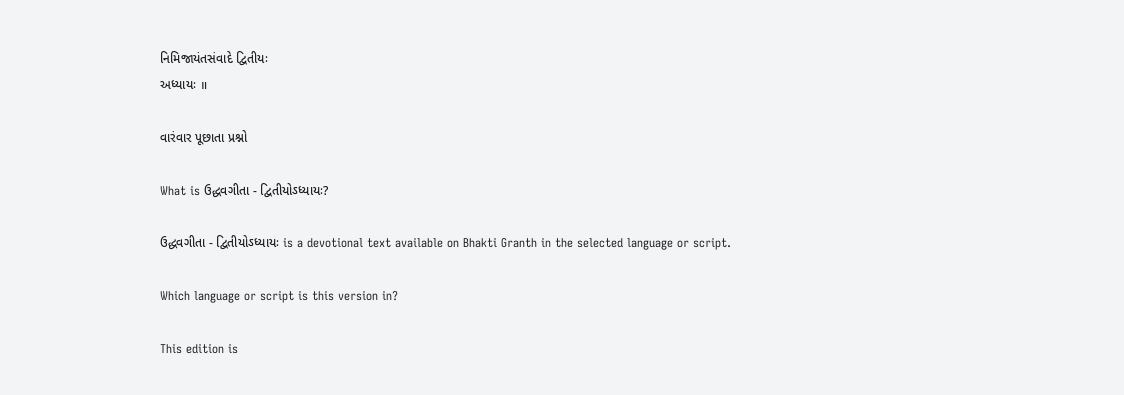નિમિજાયંતસંવાદે દ્વિતીયઃ
અધ્યાયઃ ॥

વારંવાર પૂછાતા પ્રશ્નો

What is ઉદ્ધવગીતા - દ્વિતીયોઽધ્યાયઃ?

ઉદ્ધવગીતા - દ્વિતીયોઽધ્યાયઃ is a devotional text available on Bhakti Granth in the selected language or script.

Which language or script is this version in?

This edition is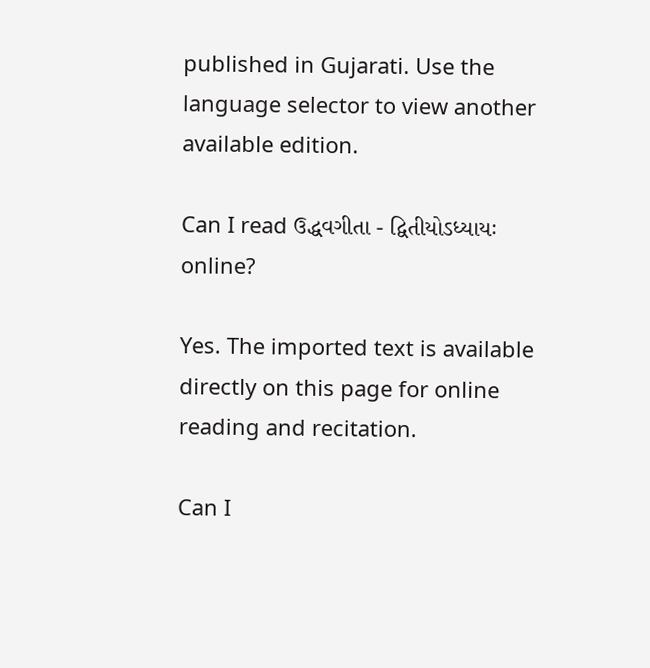published in Gujarati. Use the language selector to view another available edition.

Can I read ઉદ્ધવગીતા - દ્વિતીયોઽધ્યાયઃ online?

Yes. The imported text is available directly on this page for online reading and recitation.

Can I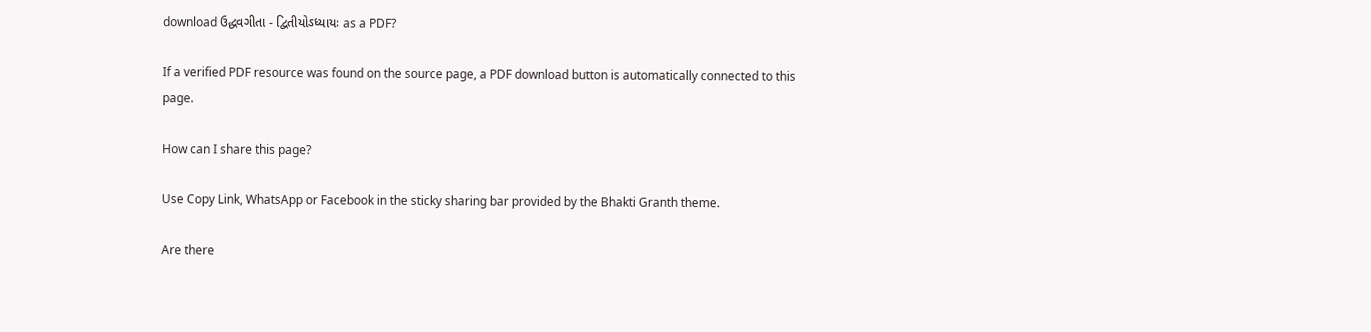download ઉદ્ધવગીતા - દ્વિતીયોઽધ્યાયઃ as a PDF?

If a verified PDF resource was found on the source page, a PDF download button is automatically connected to this page.

How can I share this page?

Use Copy Link, WhatsApp or Facebook in the sticky sharing bar provided by the Bhakti Granth theme.

Are there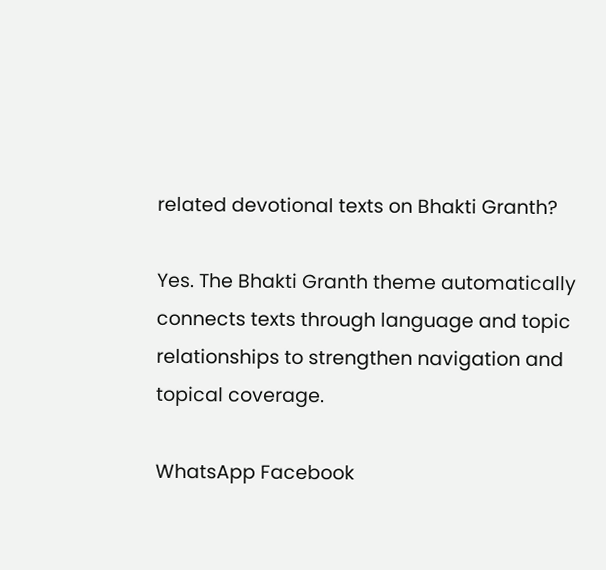related devotional texts on Bhakti Granth?

Yes. The Bhakti Granth theme automatically connects texts through language and topic relationships to strengthen navigation and topical coverage.

WhatsApp Facebook